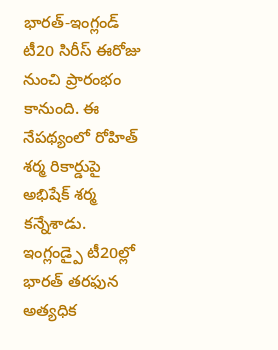భారత్-ఇంగ్లండ్ టీ20 సిరీస్ ఈరోజు నుంచి ప్రారంభం కానుంది. ఈ నేపథ్యంలో రోహిత్ శర్మ రికార్డుపై అభిషేక్ శర్మ కన్నేశాడు. ఇంగ్లండ్పై టీ20ల్లో భారత్ తరఫున అత్యధిక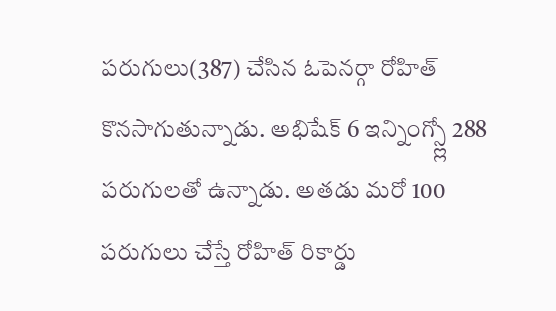పరుగులు(387) చేసిన ఓపెనర్గా రోహిత్ కొనసాగుతున్నాడు. అభిషేక్ 6 ఇన్నింగ్స్ల్లో 288 పరుగులతో ఉన్నాడు. అతడు మరో 100 పరుగులు చేస్తే రోహిత్ రికార్డు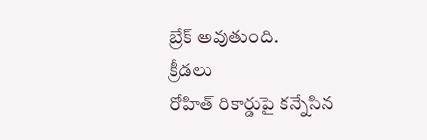బ్రేక్ అవుతుంది.
క్రీడలు
రోహిత్ రికార్డుపై కన్నేసిన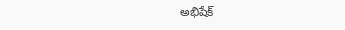అభిషేక్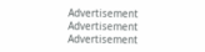Advertisement
Advertisement
Advertisement